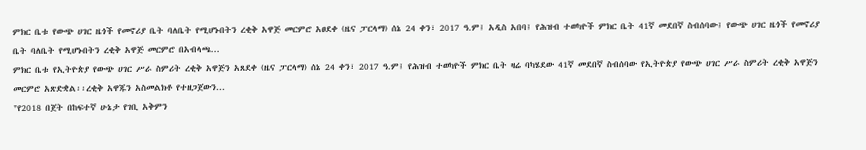ምክር ቤቱ የውጭ ሀገር ዜጎች የመኖሪያ ቤት ባለቤት የሚሆኑበትን ረቂቅ አዋጅ መርምሮ አፀደቀ (ዜና ፓርላማ) ሰኔ 24 ቀን፣ 2017 ዓ.ም፤ አዲስ አበባ፤ የሕዝብ ተወካዮች ምክር ቤት 41ኛ መደበኛ ስብሰባው፤ የውጭ ሀገር ዜጎች የመኖሪያ ቤት ባለቤት የሚሆኑበትን ረቂቅ አዋጅ መርምሮ በአብላጫ...
ምክር ቤቱ የኢትዮጵያ የውጭ ሀገር ሥራ ስምሪት ረቂቅ አዋጅን አጸደቀ (ዜና ፓርላማ) ሰኔ 24 ቀን፣ 2017 ዓ.ም፤ የሕዝብ ተወካዮች ምክር ቤት ዛሬ ባካሄደው 41ኛ መደበኛ ስብሰባው የኢትዮጵያ የውጭ ሀገር ሥራ ስምሪት ረቂቅ አዋጅን መርምሮ አጽድቋል፡፡ረቂቅ አዋጁን አስመልክቶ የተዘጋጀውን...
"የ2018 በጀት በከፍተኛ ሁኔታ የገቢ አቅምን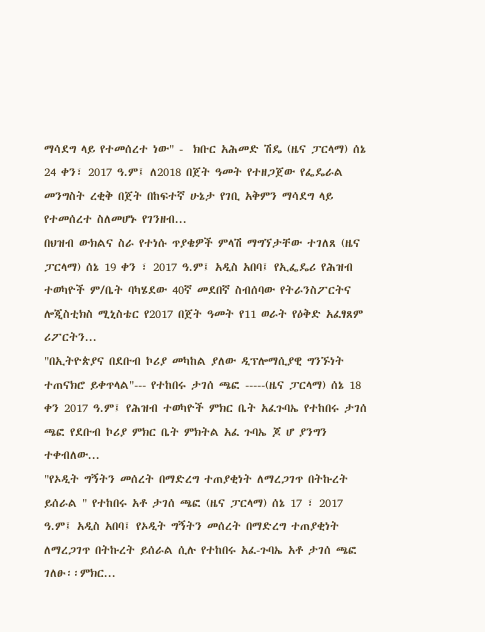ማሳደግ ላይ የተመሰረተ ነው" -  ክቡር አሕመድ ሽዴ (ዜና ፓርላማ) ሰኔ 24 ቀን፣ 2017 ዓ.ም፤ ለ2018 በጀት ዓመት የተዘጋጀው የፌዴራል መንግስት ረቂቅ በጀት በከፍተኛ ሁኔታ የገቢ አቅምን ማሳደግ ላይ የተመሰረተ ስለመሆኑ የገንዘብ...
በህዝብ ውክልና ስራ የተነሱ ጥያቄዎች ምላሽ ማግኘታቸው ተገለጸ (ዜና ፓርላማ) ሰኔ 19 ቀን ፣ 2017 ዓ.ም፤ አዲስ አበባ፤ የኢፌዴሪ የሕዝብ ተወካዮች ም/ቤት ባካሄደው 40ኛ መደበኛ ስብሰባው የትራንስፖርትና ሎጂስቲክስ ሚኒስቴር የ2017 በጀት ዓመት የ11 ወራት የዕቅድ አፈፃጸም ሪፖርትን...
"በኢትዮጵያና በደቡብ ኮሪያ መካከል ያለው ዲፕሎማሲያዊ ግንኙነት ተጠናክሮ ይቀጥላል"--- የተከበሩ ታገሰ ጫፎ -----(ዜና ፓርላማ) ሰኔ 18 ቀን 2017 ዓ.ም፤ የሕዝብ ተወካዮች ምክር ቤት አፈጉባኤ የተከበሩ ታገሰ ጫፎ የደቡብ ኮሪያ ምክር ቤት ምክትል አፈ ጉባኤ ጆ ሆ ያንግን ተቀብለው...
"የኦዲት ግኝትን መሰረት በማድረግ ተጠያቂነት ለማረጋገጥ በትኩረት ይሰራል " የተከበሩ አቶ ታገሰ ጫፎ (ዜና ፓርላማ) ሰኔ 17 ፣ 2017 ዓ.ም፤ አዲስ አበባ፤ የኦዲት ግኝትን መሰረት በማድረግ ተጠያቂነት ለማረጋገጥ በትኩረት ይሰራል ሲሉ የተከበሩ አፈ-ጉባኤ አቶ ታገሰ ጫፎ ገለፁ፡፡ምክር...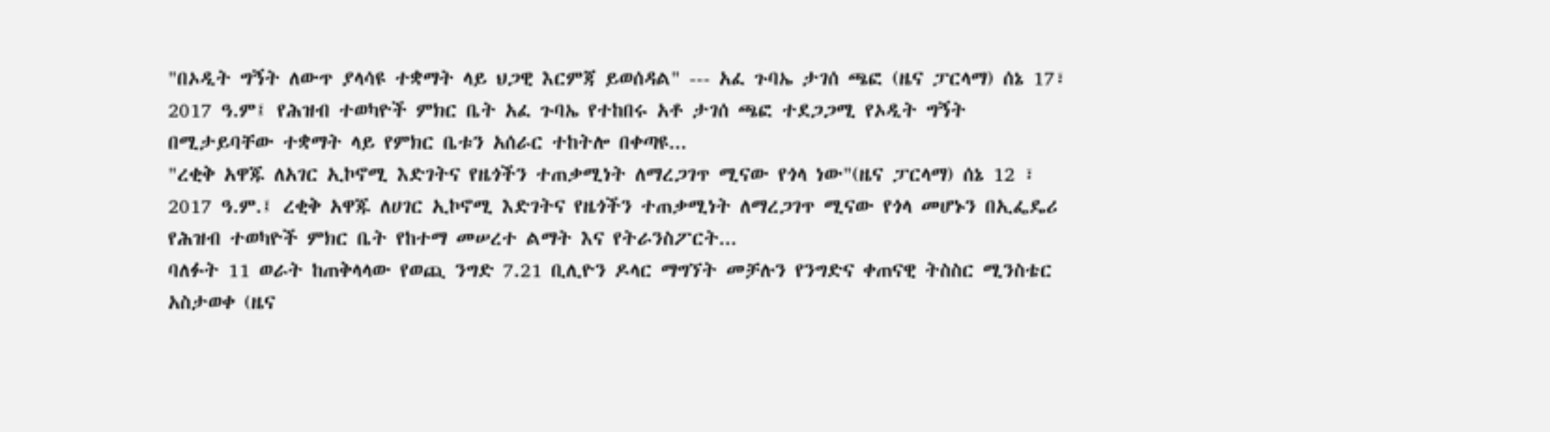"በኦዲት ግኝት ለውጥ ያላሳዩ ተቋማት ላይ ህጋዊ እርምጃ ይወሰዳል" --- አፈ ጉባኤ ታገሰ ጫፎ (ዜና ፓርላማ) ሰኔ 17፣ 2017 ዓ.ም፤ የሕዝብ ተወካዮች ምክር ቤት አፈ ጉባኤ የተከበሩ አቶ ታገሰ ጫፎ ተደጋጋሚ የኦዲት ግኝት በሚታይባቸው ተቋማት ላይ የምክር ቤቱን አሰራር ተከትሎ በቀጣዩ...
"ረቂቅ አዋጁ ለአገር ኢኮኖሚ እድገትና የዜጎችን ተጠቃሚነት ለማረጋገጥ ሚናው የጎላ ነው"(ዜና ፓርላማ) ሰኔ 12 ፣ 2017 ዓ.ም.፤ ረቂቅ አዋጁ ለሀገር ኢኮኖሚ እድገትና የዜጎችን ተጠቃሚነት ለማረጋገጥ ሚናው የጎላ መሆኑን በኢፌዴሪ የሕዝብ ተወካዮች ምክር ቤት የከተማ መሠረተ ልማት እና የትራንስፖርት...
ባለፉት 11 ወራት ከጠቅላላው የወጪ ንግድ 7.21 ቢሊዮን ዶላር ማግኘት መቻሉን የንግድና ቀጠናዊ ትስስር ሚንስቴር አስታወቀ (ዜና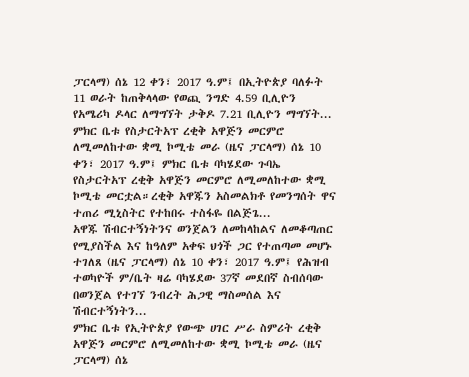ፓርላማ) ሰኔ 12 ቀን፣ 2017 ዓ.ም፤ በኢትዮጵያ ባለፉት 11 ወራት ከጠቅላላው የወጪ ንግድ 4.59 ቢሊዮን የአሜሪካ ዶላር ለማግኘት ታቅዶ 7.21 ቢሊዮን ማግኘት...
ምክር ቤቱ የስታርትአፕ ረቂቅ አዋጅን መርምሮ ለሚመለከተው ቋሚ ኮሚቴ መራ (ዜና ፓርላማ) ሰኔ 10 ቀን፣ 2017 ዓ.ም፤ ምክር ቤቱ ባካሄደው ጉባኤ የስታርትአፕ ረቂቅ አዋጅን መርምሮ ለሚመለከተው ቋሚ ኮሚቴ መርቷል።ረቂቅ አዋጁን አስመልክቶ የመንግሰት ዋና ተጠሪ ሚኒስትር የተከበሩ ተስፋዬ በልጅጌ...
አዋጁ ሽብርተኝነትንና ወንጀልን ለመከላከልና ለመቆጣጠር የሚያስችል እና ከዓለም አቀፍ ህጎች ጋር የተጠጣመ መሆኑ ተገለጸ (ዜና ፓርላማ) ሰኔ 10 ቀን፣ 2017 ዓ.ም፤ የሕዝብ ተወካዮች ም/ቤት ዛሬ ባካሄደው 37ኛ መደበኛ ስብሰባው በወንጀል የተገኘ ንብረት ሕጋዊ ማስመሰል እና ሽብርተኝነትን...
ምክር ቤቱ የኢትዮጵያ የውጭ ሀገር ሥራ ስምሪት ረቂቅ አዋጅን መርምሮ ለሚመለከተው ቋሚ ኮሚቴ መራ (ዜና ፓርላማ) ሰኔ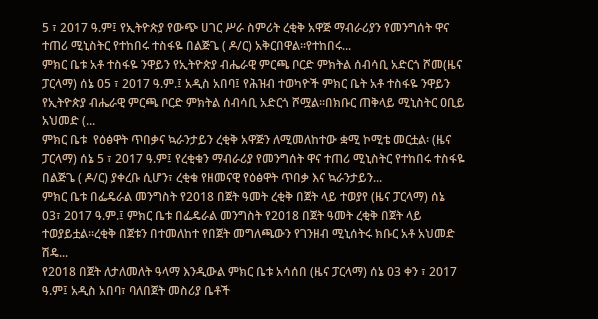5 ፣ 2017 ዓ.ም፤ የኢትዮጵያ የውጭ ሀገር ሥራ ስምሪት ረቂቅ አዋጅ ማብራሪያን የመንግሰት ዋና ተጠሪ ሚኒስትር የተከበሩ ተስፋዬ በልጅጌ ( ዶ/ር) አቅርበዋል፡፡የተከበሩ...
ምክር ቤቱ አቶ ተስፋዬ ንዋይን የኢትዮጵያ ብሔራዊ ምርጫ ቦርድ ምክትል ሰብሳቢ አድርጎ ሾመ(ዜና ፓርላማ) ሰኔ 05 ፣ 2017 ዓ.ም.፤ አዲስ አበባ፤ የሕዝብ ተወካዮች ምክር ቤት አቶ ተስፋዬ ንዋይን የኢትዮጵያ ብሔራዊ ምርጫ ቦርድ ምክትል ሰብሳቢ አድርጎ ሾሟል፡፡በክቡር ጠቅላይ ሚኒስትር ዐቢይ አህመድ (...
ምክር ቤቱ  የዕፅዋት ጥበቃና ኳራንታይን ረቂቅ አዋጅን ለሚመለከተው ቋሚ ኮሚቴ መርቷል፡ (ዜና ፓርላማ) ሰኔ 5 ፣ 2017 ዓ.ም፤ የረቂቁን ማብራሪያ የመንግሰት ዋና ተጠሪ ሚኒስትር የተከበሩ ተስፋዬ በልጅጌ ( ዶ/ር) ያቀረቡ ሲሆን፣ ረቂቁ የዘመናዊ የዕፅዋት ጥበቃ እና ኳራንታይን...
ምክር ቤቱ በፌዴራል መንግስት የ2018 በጀት ዓመት ረቂቅ በጀት ላይ ተወያየ (ዜና ፓርላማ) ሰኔ 03፣ 2017 ዓ.ም.፤ ምክር ቤቱ በፌዴራል መንግስት የ2018 በጀት ዓመት ረቂቅ በጀት ላይ ተወያይቷል፡፡ረቂቅ በጀቱን በተመለከተ የበጀት መግለጫውን የገንዘብ ሚኒሰትሩ ክቡር አቶ አህመድ ሽዴ...
የ2018 በጀት ለታለመለት ዓላማ እንዲውል ምክር ቤቱ አሳሰበ (ዜና ፓርላማ) ሰኔ 03 ቀን ፣ 2017 ዓ.ም፤ አዲስ አበባ፣ ባለበጀት መስሪያ ቤቶች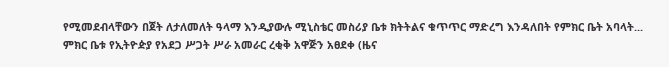የሚመደብላቸውን በጀት ለታለመለት ዓላማ እንዲያውሉ ሚኒስቴር መስሪያ ቤቱ ክትትልና ቁጥጥር ማድረግ እንዳለበት የምክር ቤት አባላት...
ምክር ቤቱ የኢትዮዽያ የአደጋ ሥጋት ሥራ አመራር ረቂቅ አዋጅን አፀደቀ (ዜና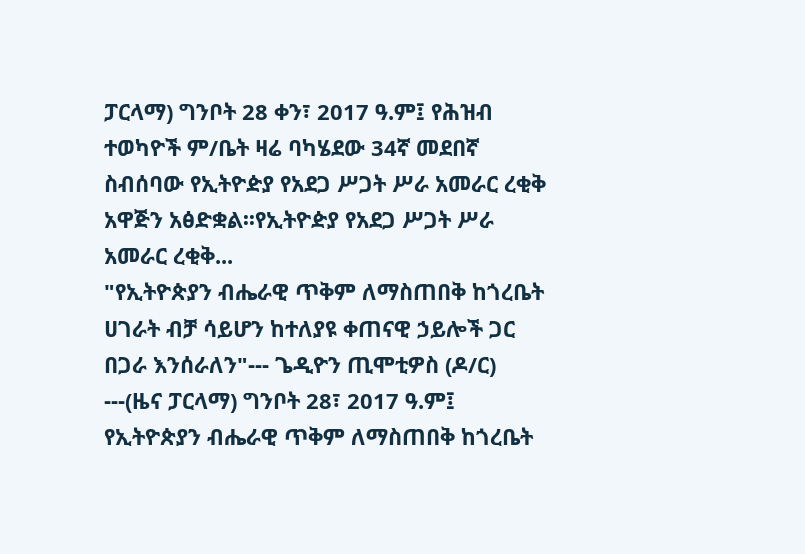ፓርላማ) ግንቦት 28 ቀን፣ 2017 ዓ.ም፤ የሕዝብ ተወካዮች ም/ቤት ዛሬ ባካሄደው 34ኛ መደበኛ ስብሰባው የኢትዮዽያ የአደጋ ሥጋት ሥራ አመራር ረቂቅ አዋጅን አፅድቋል፡፡የኢትዮዽያ የአደጋ ሥጋት ሥራ አመራር ረቂቅ...
"የኢትዮጵያን ብሔራዊ ጥቅም ለማስጠበቅ ከጎረቤት ሀገራት ብቻ ሳይሆን ከተለያዩ ቀጠናዊ ኃይሎች ጋር በጋራ እንሰራለን"--- ጌዲዮን ጢሞቲዎስ (ዶ/ር) ---(ዜና ፓርላማ) ግንቦት 28፣ 2017 ዓ.ም፤ የኢትዮጵያን ብሔራዊ ጥቅም ለማስጠበቅ ከጎረቤት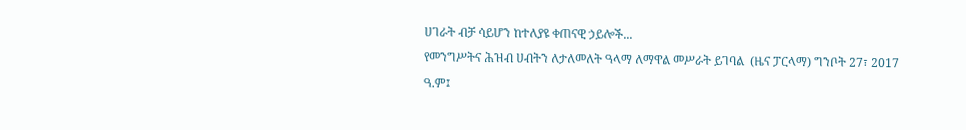ሀገራት ብቻ ሳይሆን ከተለያዩ ቀጠናዊ ኃይሎች...
የመንግሥትና ሕዝብ ሀብትን ለታለመለት ዓላማ ለማዋል መሥራት ይገባል  (ዜና ፓርላማ) ግንቦት 27፣ 2017 ዓ.ም፤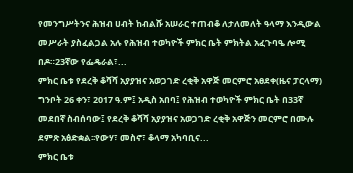የመንግሥትንና ሕዝብ ሀብት ከብልሹ አሠራር ተጠብቆ ለታለመለት ዓላማ እንዲውል መሥራት ያስፈልጋል አሉ የሕዝብ ተወካዮች ምክር ቤት ምክትል አፈጉባዔ ሎሚ በዶ።23ኛው የፌዴራል፣...
ምክር ቤቱ የደረቅ ቆሻሻ አያያዝና አወጋገድ ረቂቅ አዋጅ መርምሮ አፀደቀ(ዜና ፓርላማ) ግንቦት 26 ቀን፣ 2017 ዓ.ም፤ አዲስ አበባ፤ የሕዝብ ተወካዮች ምክር ቤት በ33ኛ መደበኛ ስብሰባው፤ የደረቅ ቆሻሻ አያያዝና አወጋገድ ረቂቅ አዋጅን መርምሮ በሙሉ ደምጽ አፅድቋል፡፡የውሃ፣ መስኖ፣ ቆላማ አካባቢና...
ምክር ቤቱ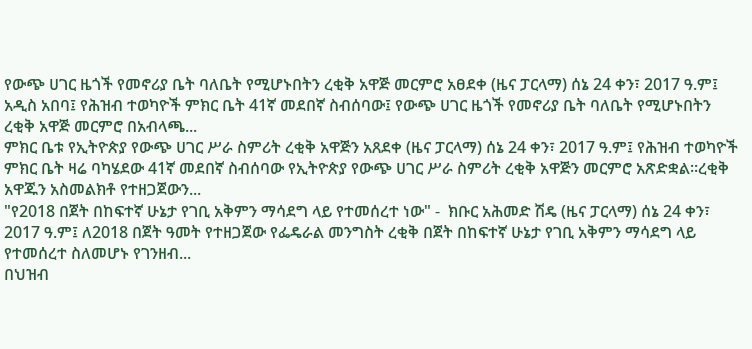የውጭ ሀገር ዜጎች የመኖሪያ ቤት ባለቤት የሚሆኑበትን ረቂቅ አዋጅ መርምሮ አፀደቀ (ዜና ፓርላማ) ሰኔ 24 ቀን፣ 2017 ዓ.ም፤ አዲስ አበባ፤ የሕዝብ ተወካዮች ምክር ቤት 41ኛ መደበኛ ስብሰባው፤ የውጭ ሀገር ዜጎች የመኖሪያ ቤት ባለቤት የሚሆኑበትን ረቂቅ አዋጅ መርምሮ በአብላጫ...
ምክር ቤቱ የኢትዮጵያ የውጭ ሀገር ሥራ ስምሪት ረቂቅ አዋጅን አጸደቀ (ዜና ፓርላማ) ሰኔ 24 ቀን፣ 2017 ዓ.ም፤ የሕዝብ ተወካዮች ምክር ቤት ዛሬ ባካሄደው 41ኛ መደበኛ ስብሰባው የኢትዮጵያ የውጭ ሀገር ሥራ ስምሪት ረቂቅ አዋጅን መርምሮ አጽድቋል፡፡ረቂቅ አዋጁን አስመልክቶ የተዘጋጀውን...
"የ2018 በጀት በከፍተኛ ሁኔታ የገቢ አቅምን ማሳደግ ላይ የተመሰረተ ነው" -  ክቡር አሕመድ ሽዴ (ዜና ፓርላማ) ሰኔ 24 ቀን፣ 2017 ዓ.ም፤ ለ2018 በጀት ዓመት የተዘጋጀው የፌዴራል መንግስት ረቂቅ በጀት በከፍተኛ ሁኔታ የገቢ አቅምን ማሳደግ ላይ የተመሰረተ ስለመሆኑ የገንዘብ...
በህዝብ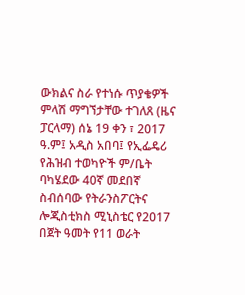ውክልና ስራ የተነሱ ጥያቄዎች ምላሽ ማግኘታቸው ተገለጸ (ዜና ፓርላማ) ሰኔ 19 ቀን ፣ 2017 ዓ.ም፤ አዲስ አበባ፤ የኢፌዴሪ የሕዝብ ተወካዮች ም/ቤት ባካሄደው 40ኛ መደበኛ ስብሰባው የትራንስፖርትና ሎጂስቲክስ ሚኒስቴር የ2017 በጀት ዓመት የ11 ወራት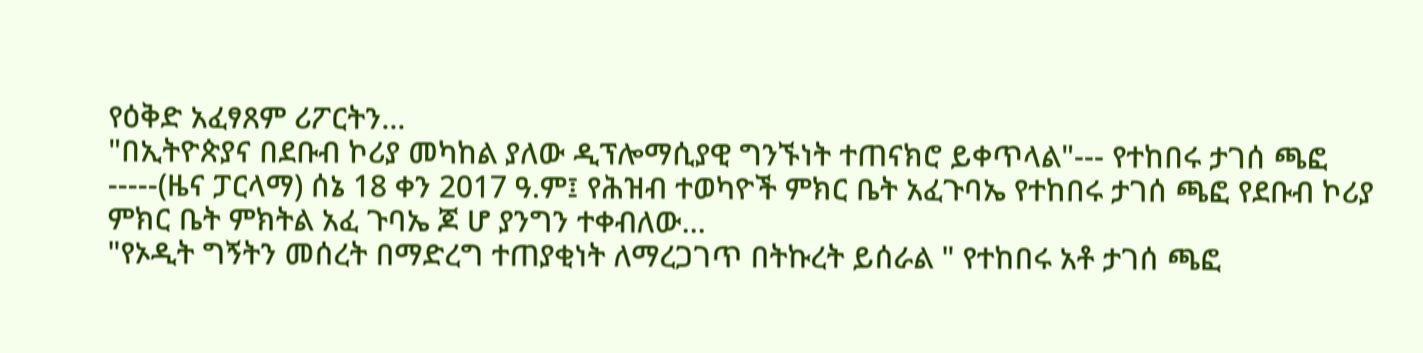የዕቅድ አፈፃጸም ሪፖርትን...
"በኢትዮጵያና በደቡብ ኮሪያ መካከል ያለው ዲፕሎማሲያዊ ግንኙነት ተጠናክሮ ይቀጥላል"--- የተከበሩ ታገሰ ጫፎ -----(ዜና ፓርላማ) ሰኔ 18 ቀን 2017 ዓ.ም፤ የሕዝብ ተወካዮች ምክር ቤት አፈጉባኤ የተከበሩ ታገሰ ጫፎ የደቡብ ኮሪያ ምክር ቤት ምክትል አፈ ጉባኤ ጆ ሆ ያንግን ተቀብለው...
"የኦዲት ግኝትን መሰረት በማድረግ ተጠያቂነት ለማረጋገጥ በትኩረት ይሰራል " የተከበሩ አቶ ታገሰ ጫፎ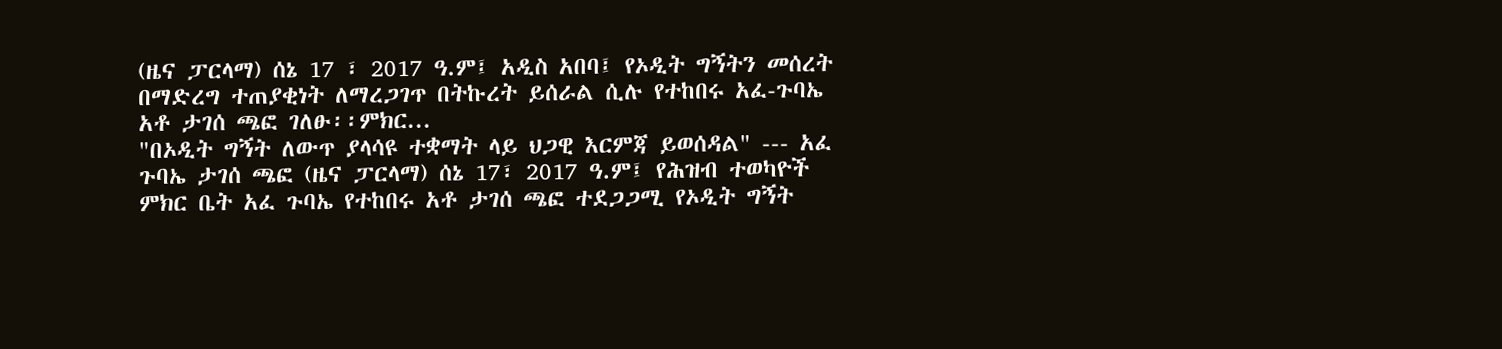(ዜና ፓርላማ) ሰኔ 17 ፣ 2017 ዓ.ም፤ አዲስ አበባ፤ የኦዲት ግኝትን መሰረት በማድረግ ተጠያቂነት ለማረጋገጥ በትኩረት ይሰራል ሲሉ የተከበሩ አፈ-ጉባኤ አቶ ታገሰ ጫፎ ገለፁ፡፡ምክር...
"በኦዲት ግኝት ለውጥ ያላሳዩ ተቋማት ላይ ህጋዊ እርምጃ ይወሰዳል" --- አፈ ጉባኤ ታገሰ ጫፎ (ዜና ፓርላማ) ሰኔ 17፣ 2017 ዓ.ም፤ የሕዝብ ተወካዮች ምክር ቤት አፈ ጉባኤ የተከበሩ አቶ ታገሰ ጫፎ ተደጋጋሚ የኦዲት ግኝት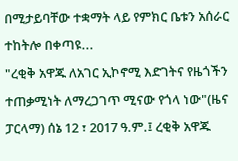በሚታይባቸው ተቋማት ላይ የምክር ቤቱን አሰራር ተከትሎ በቀጣዩ...
"ረቂቅ አዋጁ ለአገር ኢኮኖሚ እድገትና የዜጎችን ተጠቃሚነት ለማረጋገጥ ሚናው የጎላ ነው"(ዜና ፓርላማ) ሰኔ 12 ፣ 2017 ዓ.ም.፤ ረቂቅ አዋጁ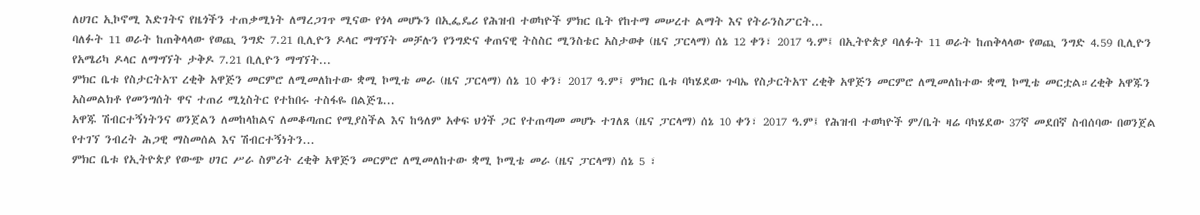ለሀገር ኢኮኖሚ እድገትና የዜጎችን ተጠቃሚነት ለማረጋገጥ ሚናው የጎላ መሆኑን በኢፌዴሪ የሕዝብ ተወካዮች ምክር ቤት የከተማ መሠረተ ልማት እና የትራንስፖርት...
ባለፉት 11 ወራት ከጠቅላላው የወጪ ንግድ 7.21 ቢሊዮን ዶላር ማግኘት መቻሉን የንግድና ቀጠናዊ ትስስር ሚንስቴር አስታወቀ (ዜና ፓርላማ) ሰኔ 12 ቀን፣ 2017 ዓ.ም፤ በኢትዮጵያ ባለፉት 11 ወራት ከጠቅላላው የወጪ ንግድ 4.59 ቢሊዮን የአሜሪካ ዶላር ለማግኘት ታቅዶ 7.21 ቢሊዮን ማግኘት...
ምክር ቤቱ የስታርትአፕ ረቂቅ አዋጅን መርምሮ ለሚመለከተው ቋሚ ኮሚቴ መራ (ዜና ፓርላማ) ሰኔ 10 ቀን፣ 2017 ዓ.ም፤ ምክር ቤቱ ባካሄደው ጉባኤ የስታርትአፕ ረቂቅ አዋጅን መርምሮ ለሚመለከተው ቋሚ ኮሚቴ መርቷል።ረቂቅ አዋጁን አስመልክቶ የመንግሰት ዋና ተጠሪ ሚኒስትር የተከበሩ ተስፋዬ በልጅጌ...
አዋጁ ሽብርተኝነትንና ወንጀልን ለመከላከልና ለመቆጣጠር የሚያስችል እና ከዓለም አቀፍ ህጎች ጋር የተጠጣመ መሆኑ ተገለጸ (ዜና ፓርላማ) ሰኔ 10 ቀን፣ 2017 ዓ.ም፤ የሕዝብ ተወካዮች ም/ቤት ዛሬ ባካሄደው 37ኛ መደበኛ ስብሰባው በወንጀል የተገኘ ንብረት ሕጋዊ ማስመሰል እና ሽብርተኝነትን...
ምክር ቤቱ የኢትዮጵያ የውጭ ሀገር ሥራ ስምሪት ረቂቅ አዋጅን መርምሮ ለሚመለከተው ቋሚ ኮሚቴ መራ (ዜና ፓርላማ) ሰኔ 5 ፣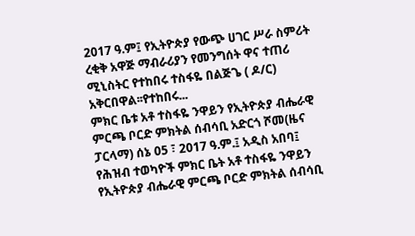2017 ዓ.ም፤ የኢትዮጵያ የውጭ ሀገር ሥራ ስምሪት ረቂቅ አዋጅ ማብራሪያን የመንግሰት ዋና ተጠሪ ሚኒስትር የተከበሩ ተስፋዬ በልጅጌ ( ዶ/ር) አቅርበዋል፡፡የተከበሩ...
ምክር ቤቱ አቶ ተስፋዬ ንዋይን የኢትዮጵያ ብሔራዊ ምርጫ ቦርድ ምክትል ሰብሳቢ አድርጎ ሾመ(ዜና ፓርላማ) ሰኔ 05 ፣ 2017 ዓ.ም.፤ አዲስ አበባ፤ የሕዝብ ተወካዮች ምክር ቤት አቶ ተስፋዬ ንዋይን የኢትዮጵያ ብሔራዊ ምርጫ ቦርድ ምክትል ሰብሳቢ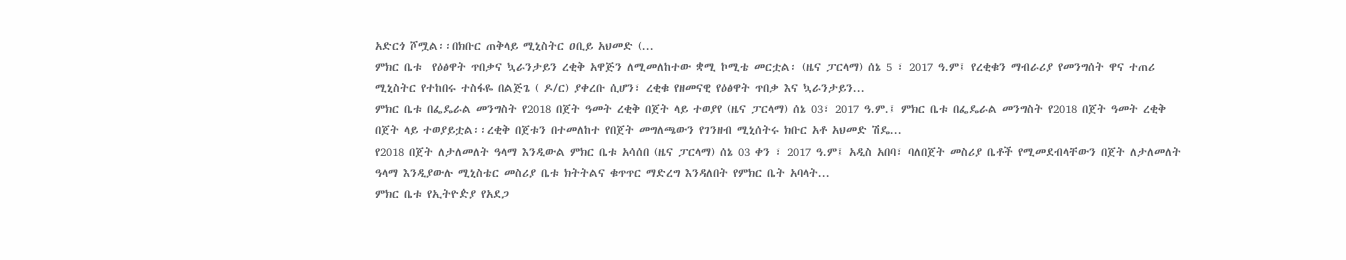አድርጎ ሾሟል፡፡በክቡር ጠቅላይ ሚኒስትር ዐቢይ አህመድ (...
ምክር ቤቱ  የዕፅዋት ጥበቃና ኳራንታይን ረቂቅ አዋጅን ለሚመለከተው ቋሚ ኮሚቴ መርቷል፡ (ዜና ፓርላማ) ሰኔ 5 ፣ 2017 ዓ.ም፤ የረቂቁን ማብራሪያ የመንግሰት ዋና ተጠሪ ሚኒስትር የተከበሩ ተስፋዬ በልጅጌ ( ዶ/ር) ያቀረቡ ሲሆን፣ ረቂቁ የዘመናዊ የዕፅዋት ጥበቃ እና ኳራንታይን...
ምክር ቤቱ በፌዴራል መንግስት የ2018 በጀት ዓመት ረቂቅ በጀት ላይ ተወያየ (ዜና ፓርላማ) ሰኔ 03፣ 2017 ዓ.ም.፤ ምክር ቤቱ በፌዴራል መንግስት የ2018 በጀት ዓመት ረቂቅ በጀት ላይ ተወያይቷል፡፡ረቂቅ በጀቱን በተመለከተ የበጀት መግለጫውን የገንዘብ ሚኒሰትሩ ክቡር አቶ አህመድ ሽዴ...
የ2018 በጀት ለታለመለት ዓላማ እንዲውል ምክር ቤቱ አሳሰበ (ዜና ፓርላማ) ሰኔ 03 ቀን ፣ 2017 ዓ.ም፤ አዲስ አበባ፣ ባለበጀት መስሪያ ቤቶች የሚመደብላቸውን በጀት ለታለመለት ዓላማ እንዲያውሉ ሚኒስቴር መስሪያ ቤቱ ክትትልና ቁጥጥር ማድረግ እንዳለበት የምክር ቤት አባላት...
ምክር ቤቱ የኢትዮዽያ የአደጋ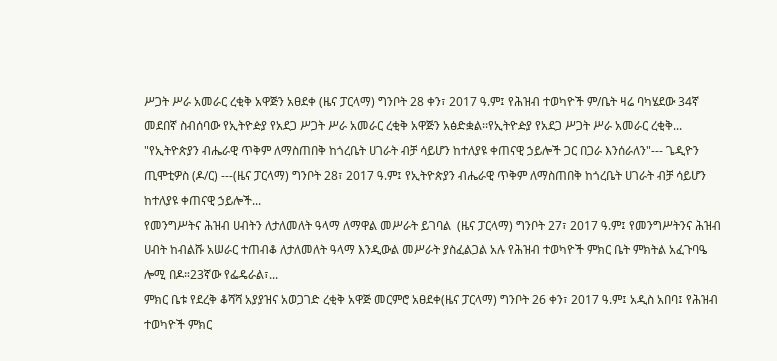ሥጋት ሥራ አመራር ረቂቅ አዋጅን አፀደቀ (ዜና ፓርላማ) ግንቦት 28 ቀን፣ 2017 ዓ.ም፤ የሕዝብ ተወካዮች ም/ቤት ዛሬ ባካሄደው 34ኛ መደበኛ ስብሰባው የኢትዮዽያ የአደጋ ሥጋት ሥራ አመራር ረቂቅ አዋጅን አፅድቋል፡፡የኢትዮዽያ የአደጋ ሥጋት ሥራ አመራር ረቂቅ...
"የኢትዮጵያን ብሔራዊ ጥቅም ለማስጠበቅ ከጎረቤት ሀገራት ብቻ ሳይሆን ከተለያዩ ቀጠናዊ ኃይሎች ጋር በጋራ እንሰራለን"--- ጌዲዮን ጢሞቲዎስ (ዶ/ር) ---(ዜና ፓርላማ) ግንቦት 28፣ 2017 ዓ.ም፤ የኢትዮጵያን ብሔራዊ ጥቅም ለማስጠበቅ ከጎረቤት ሀገራት ብቻ ሳይሆን ከተለያዩ ቀጠናዊ ኃይሎች...
የመንግሥትና ሕዝብ ሀብትን ለታለመለት ዓላማ ለማዋል መሥራት ይገባል  (ዜና ፓርላማ) ግንቦት 27፣ 2017 ዓ.ም፤ የመንግሥትንና ሕዝብ ሀብት ከብልሹ አሠራር ተጠብቆ ለታለመለት ዓላማ እንዲውል መሥራት ያስፈልጋል አሉ የሕዝብ ተወካዮች ምክር ቤት ምክትል አፈጉባዔ ሎሚ በዶ።23ኛው የፌዴራል፣...
ምክር ቤቱ የደረቅ ቆሻሻ አያያዝና አወጋገድ ረቂቅ አዋጅ መርምሮ አፀደቀ(ዜና ፓርላማ) ግንቦት 26 ቀን፣ 2017 ዓ.ም፤ አዲስ አበባ፤ የሕዝብ ተወካዮች ምክር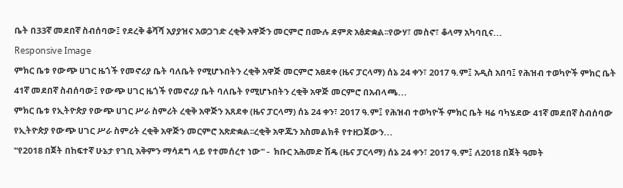ቤት በ33ኛ መደበኛ ስብሰባው፤ የደረቅ ቆሻሻ አያያዝና አወጋገድ ረቂቅ አዋጅን መርምሮ በሙሉ ደምጽ አፅድቋል፡፡የውሃ፣ መስኖ፣ ቆላማ አካባቢና...
Responsive Image
ምክር ቤቱ የውጭ ሀገር ዜጎች የመኖሪያ ቤት ባለቤት የሚሆኑበትን ረቂቅ አዋጅ መርምሮ አፀደቀ (ዜና ፓርላማ) ሰኔ 24 ቀን፣ 2017 ዓ.ም፤ አዲስ አበባ፤ የሕዝብ ተወካዮች ምክር ቤት 41ኛ መደበኛ ስብሰባው፤ የውጭ ሀገር ዜጎች የመኖሪያ ቤት ባለቤት የሚሆኑበትን ረቂቅ አዋጅ መርምሮ በአብላጫ...
ምክር ቤቱ የኢትዮጵያ የውጭ ሀገር ሥራ ስምሪት ረቂቅ አዋጅን አጸደቀ (ዜና ፓርላማ) ሰኔ 24 ቀን፣ 2017 ዓ.ም፤ የሕዝብ ተወካዮች ምክር ቤት ዛሬ ባካሄደው 41ኛ መደበኛ ስብሰባው የኢትዮጵያ የውጭ ሀገር ሥራ ስምሪት ረቂቅ አዋጅን መርምሮ አጽድቋል፡፡ረቂቅ አዋጁን አስመልክቶ የተዘጋጀውን...
"የ2018 በጀት በከፍተኛ ሁኔታ የገቢ አቅምን ማሳደግ ላይ የተመሰረተ ነው" -  ክቡር አሕመድ ሽዴ (ዜና ፓርላማ) ሰኔ 24 ቀን፣ 2017 ዓ.ም፤ ለ2018 በጀት ዓመት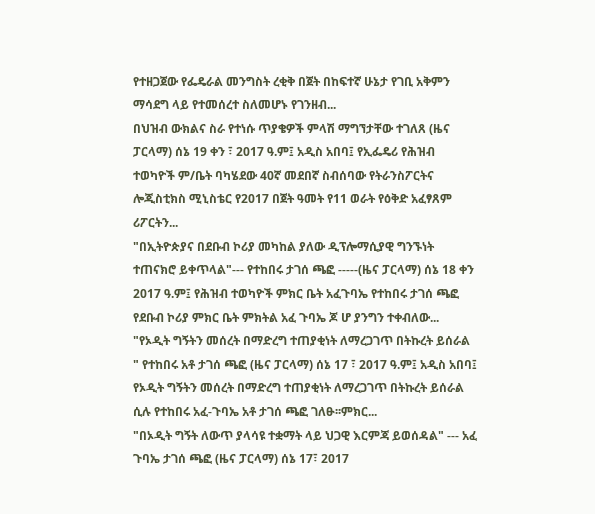የተዘጋጀው የፌዴራል መንግስት ረቂቅ በጀት በከፍተኛ ሁኔታ የገቢ አቅምን ማሳደግ ላይ የተመሰረተ ስለመሆኑ የገንዘብ...
በህዝብ ውክልና ስራ የተነሱ ጥያቄዎች ምላሽ ማግኘታቸው ተገለጸ (ዜና ፓርላማ) ሰኔ 19 ቀን ፣ 2017 ዓ.ም፤ አዲስ አበባ፤ የኢፌዴሪ የሕዝብ ተወካዮች ም/ቤት ባካሄደው 40ኛ መደበኛ ስብሰባው የትራንስፖርትና ሎጂስቲክስ ሚኒስቴር የ2017 በጀት ዓመት የ11 ወራት የዕቅድ አፈፃጸም ሪፖርትን...
"በኢትዮጵያና በደቡብ ኮሪያ መካከል ያለው ዲፕሎማሲያዊ ግንኙነት ተጠናክሮ ይቀጥላል"--- የተከበሩ ታገሰ ጫፎ -----(ዜና ፓርላማ) ሰኔ 18 ቀን 2017 ዓ.ም፤ የሕዝብ ተወካዮች ምክር ቤት አፈጉባኤ የተከበሩ ታገሰ ጫፎ የደቡብ ኮሪያ ምክር ቤት ምክትል አፈ ጉባኤ ጆ ሆ ያንግን ተቀብለው...
"የኦዲት ግኝትን መሰረት በማድረግ ተጠያቂነት ለማረጋገጥ በትኩረት ይሰራል " የተከበሩ አቶ ታገሰ ጫፎ (ዜና ፓርላማ) ሰኔ 17 ፣ 2017 ዓ.ም፤ አዲስ አበባ፤ የኦዲት ግኝትን መሰረት በማድረግ ተጠያቂነት ለማረጋገጥ በትኩረት ይሰራል ሲሉ የተከበሩ አፈ-ጉባኤ አቶ ታገሰ ጫፎ ገለፁ፡፡ምክር...
"በኦዲት ግኝት ለውጥ ያላሳዩ ተቋማት ላይ ህጋዊ እርምጃ ይወሰዳል" --- አፈ ጉባኤ ታገሰ ጫፎ (ዜና ፓርላማ) ሰኔ 17፣ 2017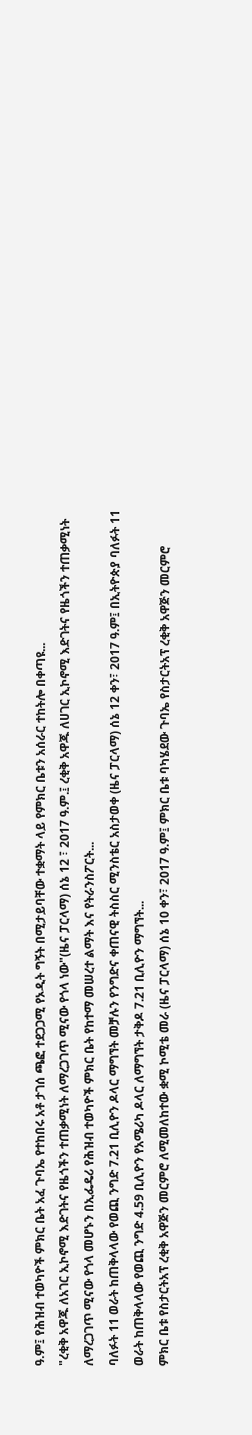ዓ.ም፤ የሕዝብ ተወካዮች ምክር ቤት አፈ ጉባኤ የተከበሩ አቶ ታገሰ ጫፎ ተደጋጋሚ የኦዲት ግኝት በሚታይባቸው ተቋማት ላይ የምክር ቤቱን አሰራር ተከትሎ በቀጣዩ...
"ረቂቅ አዋጁ ለአገር ኢኮኖሚ እድገትና የዜጎችን ተጠቃሚነት ለማረጋገጥ ሚናው የጎላ ነው"(ዜና ፓርላማ) ሰኔ 12 ፣ 2017 ዓ.ም.፤ ረቂቅ አዋጁ ለሀገር ኢኮኖሚ እድገትና የዜጎችን ተጠቃሚነት ለማረጋገጥ ሚናው የጎላ መሆኑን በኢፌዴሪ የሕዝብ ተወካዮች ምክር ቤት የከተማ መሠረተ ልማት እና የትራንስፖርት...
ባለፉት 11 ወራት ከጠቅላላው የወጪ ንግድ 7.21 ቢሊዮን ዶላር ማግኘት መቻሉን የንግድና ቀጠናዊ ትስስር ሚንስቴር አስታወቀ (ዜና ፓርላማ) ሰኔ 12 ቀን፣ 2017 ዓ.ም፤ በኢትዮጵያ ባለፉት 11 ወራት ከጠቅላላው የወጪ ንግድ 4.59 ቢሊዮን የአሜሪካ ዶላር ለማግኘት ታቅዶ 7.21 ቢሊዮን ማግኘት...
ምክር ቤቱ የስታርትአፕ ረቂቅ አዋጅን መርምሮ ለሚመለከተው ቋሚ ኮሚቴ መራ (ዜና ፓርላማ) ሰኔ 10 ቀን፣ 2017 ዓ.ም፤ ምክር ቤቱ ባካሄደው ጉባኤ የስታርትአፕ ረቂቅ አዋጅን መርምሮ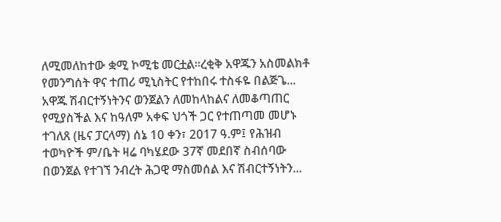ለሚመለከተው ቋሚ ኮሚቴ መርቷል።ረቂቅ አዋጁን አስመልክቶ የመንግሰት ዋና ተጠሪ ሚኒስትር የተከበሩ ተስፋዬ በልጅጌ...
አዋጁ ሽብርተኝነትንና ወንጀልን ለመከላከልና ለመቆጣጠር የሚያስችል እና ከዓለም አቀፍ ህጎች ጋር የተጠጣመ መሆኑ ተገለጸ (ዜና ፓርላማ) ሰኔ 10 ቀን፣ 2017 ዓ.ም፤ የሕዝብ ተወካዮች ም/ቤት ዛሬ ባካሄደው 37ኛ መደበኛ ስብሰባው በወንጀል የተገኘ ንብረት ሕጋዊ ማስመሰል እና ሽብርተኝነትን...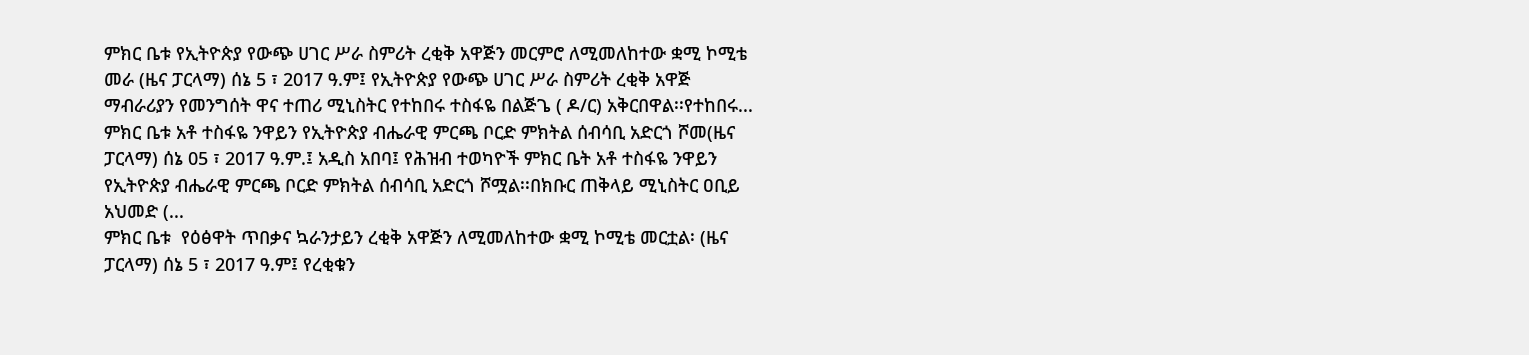ምክር ቤቱ የኢትዮጵያ የውጭ ሀገር ሥራ ስምሪት ረቂቅ አዋጅን መርምሮ ለሚመለከተው ቋሚ ኮሚቴ መራ (ዜና ፓርላማ) ሰኔ 5 ፣ 2017 ዓ.ም፤ የኢትዮጵያ የውጭ ሀገር ሥራ ስምሪት ረቂቅ አዋጅ ማብራሪያን የመንግሰት ዋና ተጠሪ ሚኒስትር የተከበሩ ተስፋዬ በልጅጌ ( ዶ/ር) አቅርበዋል፡፡የተከበሩ...
ምክር ቤቱ አቶ ተስፋዬ ንዋይን የኢትዮጵያ ብሔራዊ ምርጫ ቦርድ ምክትል ሰብሳቢ አድርጎ ሾመ(ዜና ፓርላማ) ሰኔ 05 ፣ 2017 ዓ.ም.፤ አዲስ አበባ፤ የሕዝብ ተወካዮች ምክር ቤት አቶ ተስፋዬ ንዋይን የኢትዮጵያ ብሔራዊ ምርጫ ቦርድ ምክትል ሰብሳቢ አድርጎ ሾሟል፡፡በክቡር ጠቅላይ ሚኒስትር ዐቢይ አህመድ (...
ምክር ቤቱ  የዕፅዋት ጥበቃና ኳራንታይን ረቂቅ አዋጅን ለሚመለከተው ቋሚ ኮሚቴ መርቷል፡ (ዜና ፓርላማ) ሰኔ 5 ፣ 2017 ዓ.ም፤ የረቂቁን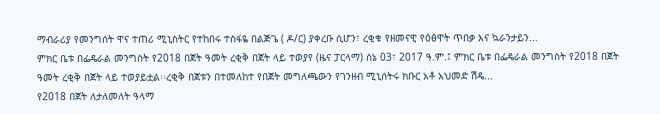ማብራሪያ የመንግሰት ዋና ተጠሪ ሚኒስትር የተከበሩ ተስፋዬ በልጅጌ ( ዶ/ር) ያቀረቡ ሲሆን፣ ረቂቁ የዘመናዊ የዕፅዋት ጥበቃ እና ኳራንታይን...
ምክር ቤቱ በፌዴራል መንግስት የ2018 በጀት ዓመት ረቂቅ በጀት ላይ ተወያየ (ዜና ፓርላማ) ሰኔ 03፣ 2017 ዓ.ም.፤ ምክር ቤቱ በፌዴራል መንግስት የ2018 በጀት ዓመት ረቂቅ በጀት ላይ ተወያይቷል፡፡ረቂቅ በጀቱን በተመለከተ የበጀት መግለጫውን የገንዘብ ሚኒሰትሩ ክቡር አቶ አህመድ ሽዴ...
የ2018 በጀት ለታለመለት ዓላማ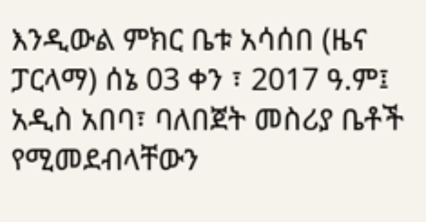እንዲውል ምክር ቤቱ አሳሰበ (ዜና ፓርላማ) ሰኔ 03 ቀን ፣ 2017 ዓ.ም፤ አዲስ አበባ፣ ባለበጀት መስሪያ ቤቶች የሚመደብላቸውን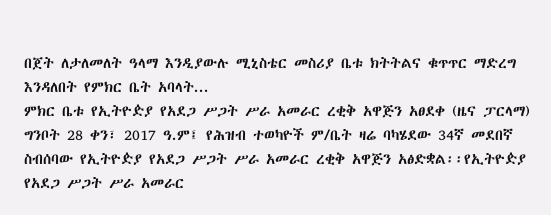በጀት ለታለመለት ዓላማ እንዲያውሉ ሚኒስቴር መስሪያ ቤቱ ክትትልና ቁጥጥር ማድረግ እንዳለበት የምክር ቤት አባላት...
ምክር ቤቱ የኢትዮዽያ የአደጋ ሥጋት ሥራ አመራር ረቂቅ አዋጅን አፀደቀ (ዜና ፓርላማ) ግንቦት 28 ቀን፣ 2017 ዓ.ም፤ የሕዝብ ተወካዮች ም/ቤት ዛሬ ባካሄደው 34ኛ መደበኛ ስብሰባው የኢትዮዽያ የአደጋ ሥጋት ሥራ አመራር ረቂቅ አዋጅን አፅድቋል፡፡የኢትዮዽያ የአደጋ ሥጋት ሥራ አመራር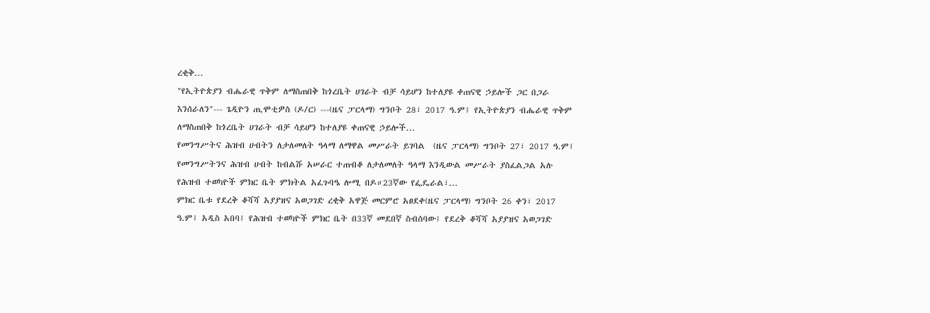ረቂቅ...
"የኢትዮጵያን ብሔራዊ ጥቅም ለማስጠበቅ ከጎረቤት ሀገራት ብቻ ሳይሆን ከተለያዩ ቀጠናዊ ኃይሎች ጋር በጋራ እንሰራለን"--- ጌዲዮን ጢሞቲዎስ (ዶ/ር) ---(ዜና ፓርላማ) ግንቦት 28፣ 2017 ዓ.ም፤ የኢትዮጵያን ብሔራዊ ጥቅም ለማስጠበቅ ከጎረቤት ሀገራት ብቻ ሳይሆን ከተለያዩ ቀጠናዊ ኃይሎች...
የመንግሥትና ሕዝብ ሀብትን ለታለመለት ዓላማ ለማዋል መሥራት ይገባል  (ዜና ፓርላማ) ግንቦት 27፣ 2017 ዓ.ም፤ የመንግሥትንና ሕዝብ ሀብት ከብልሹ አሠራር ተጠብቆ ለታለመለት ዓላማ እንዲውል መሥራት ያስፈልጋል አሉ የሕዝብ ተወካዮች ምክር ቤት ምክትል አፈጉባዔ ሎሚ በዶ።23ኛው የፌዴራል፣...
ምክር ቤቱ የደረቅ ቆሻሻ አያያዝና አወጋገድ ረቂቅ አዋጅ መርምሮ አፀደቀ(ዜና ፓርላማ) ግንቦት 26 ቀን፣ 2017 ዓ.ም፤ አዲስ አበባ፤ የሕዝብ ተወካዮች ምክር ቤት በ33ኛ መደበኛ ስብሰባው፤ የደረቅ ቆሻሻ አያያዝና አወጋገድ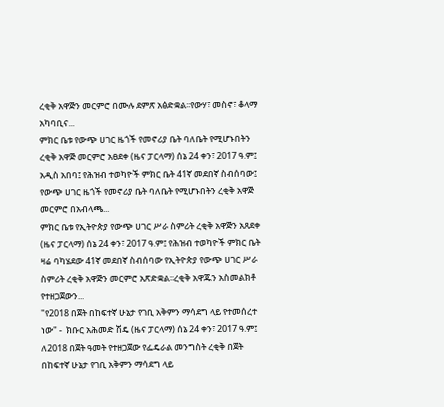ረቂቅ አዋጅን መርምሮ በሙሉ ደምጽ አፅድቋል፡፡የውሃ፣ መስኖ፣ ቆላማ አካባቢና...
ምክር ቤቱ የውጭ ሀገር ዜጎች የመኖሪያ ቤት ባለቤት የሚሆኑበትን ረቂቅ አዋጅ መርምሮ አፀደቀ (ዜና ፓርላማ) ሰኔ 24 ቀን፣ 2017 ዓ.ም፤ አዲስ አበባ፤ የሕዝብ ተወካዮች ምክር ቤት 41ኛ መደበኛ ስብሰባው፤ የውጭ ሀገር ዜጎች የመኖሪያ ቤት ባለቤት የሚሆኑበትን ረቂቅ አዋጅ መርምሮ በአብላጫ...
ምክር ቤቱ የኢትዮጵያ የውጭ ሀገር ሥራ ስምሪት ረቂቅ አዋጅን አጸደቀ (ዜና ፓርላማ) ሰኔ 24 ቀን፣ 2017 ዓ.ም፤ የሕዝብ ተወካዮች ምክር ቤት ዛሬ ባካሄደው 41ኛ መደበኛ ስብሰባው የኢትዮጵያ የውጭ ሀገር ሥራ ስምሪት ረቂቅ አዋጅን መርምሮ አጽድቋል፡፡ረቂቅ አዋጁን አስመልክቶ የተዘጋጀውን...
"የ2018 በጀት በከፍተኛ ሁኔታ የገቢ አቅምን ማሳደግ ላይ የተመሰረተ ነው" -  ክቡር አሕመድ ሽዴ (ዜና ፓርላማ) ሰኔ 24 ቀን፣ 2017 ዓ.ም፤ ለ2018 በጀት ዓመት የተዘጋጀው የፌዴራል መንግስት ረቂቅ በጀት በከፍተኛ ሁኔታ የገቢ አቅምን ማሳደግ ላይ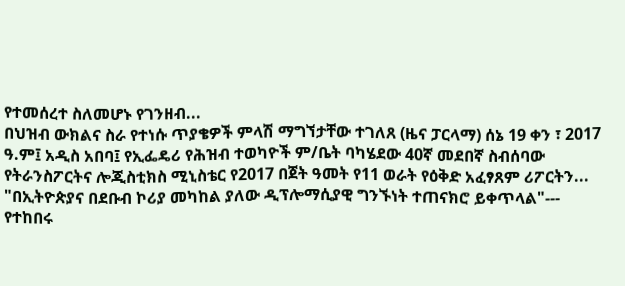የተመሰረተ ስለመሆኑ የገንዘብ...
በህዝብ ውክልና ስራ የተነሱ ጥያቄዎች ምላሽ ማግኘታቸው ተገለጸ (ዜና ፓርላማ) ሰኔ 19 ቀን ፣ 2017 ዓ.ም፤ አዲስ አበባ፤ የኢፌዴሪ የሕዝብ ተወካዮች ም/ቤት ባካሄደው 40ኛ መደበኛ ስብሰባው የትራንስፖርትና ሎጂስቲክስ ሚኒስቴር የ2017 በጀት ዓመት የ11 ወራት የዕቅድ አፈፃጸም ሪፖርትን...
"በኢትዮጵያና በደቡብ ኮሪያ መካከል ያለው ዲፕሎማሲያዊ ግንኙነት ተጠናክሮ ይቀጥላል"--- የተከበሩ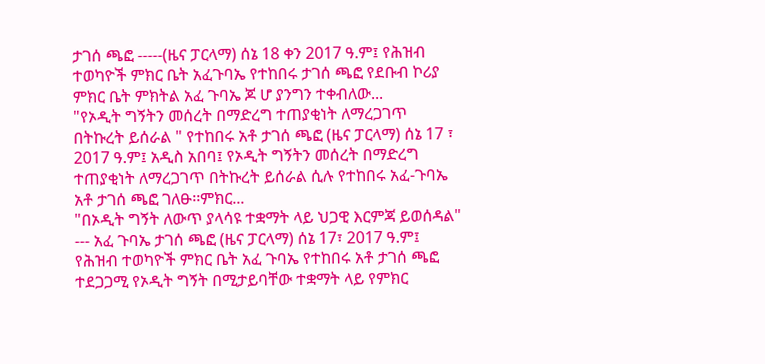ታገሰ ጫፎ -----(ዜና ፓርላማ) ሰኔ 18 ቀን 2017 ዓ.ም፤ የሕዝብ ተወካዮች ምክር ቤት አፈጉባኤ የተከበሩ ታገሰ ጫፎ የደቡብ ኮሪያ ምክር ቤት ምክትል አፈ ጉባኤ ጆ ሆ ያንግን ተቀብለው...
"የኦዲት ግኝትን መሰረት በማድረግ ተጠያቂነት ለማረጋገጥ በትኩረት ይሰራል " የተከበሩ አቶ ታገሰ ጫፎ (ዜና ፓርላማ) ሰኔ 17 ፣ 2017 ዓ.ም፤ አዲስ አበባ፤ የኦዲት ግኝትን መሰረት በማድረግ ተጠያቂነት ለማረጋገጥ በትኩረት ይሰራል ሲሉ የተከበሩ አፈ-ጉባኤ አቶ ታገሰ ጫፎ ገለፁ፡፡ምክር...
"በኦዲት ግኝት ለውጥ ያላሳዩ ተቋማት ላይ ህጋዊ እርምጃ ይወሰዳል" --- አፈ ጉባኤ ታገሰ ጫፎ (ዜና ፓርላማ) ሰኔ 17፣ 2017 ዓ.ም፤ የሕዝብ ተወካዮች ምክር ቤት አፈ ጉባኤ የተከበሩ አቶ ታገሰ ጫፎ ተደጋጋሚ የኦዲት ግኝት በሚታይባቸው ተቋማት ላይ የምክር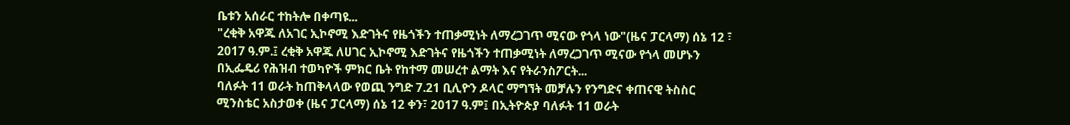ቤቱን አሰራር ተከትሎ በቀጣዩ...
"ረቂቅ አዋጁ ለአገር ኢኮኖሚ እድገትና የዜጎችን ተጠቃሚነት ለማረጋገጥ ሚናው የጎላ ነው"(ዜና ፓርላማ) ሰኔ 12 ፣ 2017 ዓ.ም.፤ ረቂቅ አዋጁ ለሀገር ኢኮኖሚ እድገትና የዜጎችን ተጠቃሚነት ለማረጋገጥ ሚናው የጎላ መሆኑን በኢፌዴሪ የሕዝብ ተወካዮች ምክር ቤት የከተማ መሠረተ ልማት እና የትራንስፖርት...
ባለፉት 11 ወራት ከጠቅላላው የወጪ ንግድ 7.21 ቢሊዮን ዶላር ማግኘት መቻሉን የንግድና ቀጠናዊ ትስስር ሚንስቴር አስታወቀ (ዜና ፓርላማ) ሰኔ 12 ቀን፣ 2017 ዓ.ም፤ በኢትዮጵያ ባለፉት 11 ወራት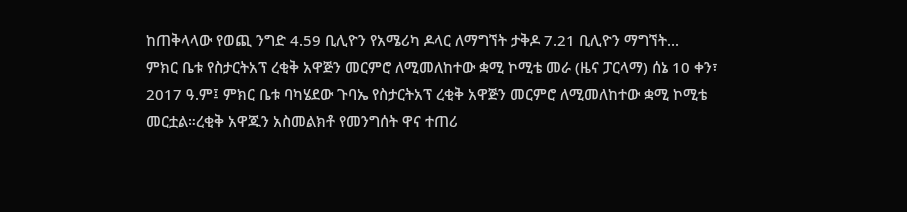ከጠቅላላው የወጪ ንግድ 4.59 ቢሊዮን የአሜሪካ ዶላር ለማግኘት ታቅዶ 7.21 ቢሊዮን ማግኘት...
ምክር ቤቱ የስታርትአፕ ረቂቅ አዋጅን መርምሮ ለሚመለከተው ቋሚ ኮሚቴ መራ (ዜና ፓርላማ) ሰኔ 10 ቀን፣ 2017 ዓ.ም፤ ምክር ቤቱ ባካሄደው ጉባኤ የስታርትአፕ ረቂቅ አዋጅን መርምሮ ለሚመለከተው ቋሚ ኮሚቴ መርቷል።ረቂቅ አዋጁን አስመልክቶ የመንግሰት ዋና ተጠሪ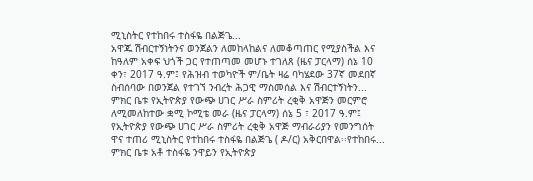ሚኒስትር የተከበሩ ተስፋዬ በልጅጌ...
አዋጁ ሽብርተኝነትንና ወንጀልን ለመከላከልና ለመቆጣጠር የሚያስችል እና ከዓለም አቀፍ ህጎች ጋር የተጠጣመ መሆኑ ተገለጸ (ዜና ፓርላማ) ሰኔ 10 ቀን፣ 2017 ዓ.ም፤ የሕዝብ ተወካዮች ም/ቤት ዛሬ ባካሄደው 37ኛ መደበኛ ስብሰባው በወንጀል የተገኘ ንብረት ሕጋዊ ማስመሰል እና ሽብርተኝነትን...
ምክር ቤቱ የኢትዮጵያ የውጭ ሀገር ሥራ ስምሪት ረቂቅ አዋጅን መርምሮ ለሚመለከተው ቋሚ ኮሚቴ መራ (ዜና ፓርላማ) ሰኔ 5 ፣ 2017 ዓ.ም፤ የኢትዮጵያ የውጭ ሀገር ሥራ ስምሪት ረቂቅ አዋጅ ማብራሪያን የመንግሰት ዋና ተጠሪ ሚኒስትር የተከበሩ ተስፋዬ በልጅጌ ( ዶ/ር) አቅርበዋል፡፡የተከበሩ...
ምክር ቤቱ አቶ ተስፋዬ ንዋይን የኢትዮጵያ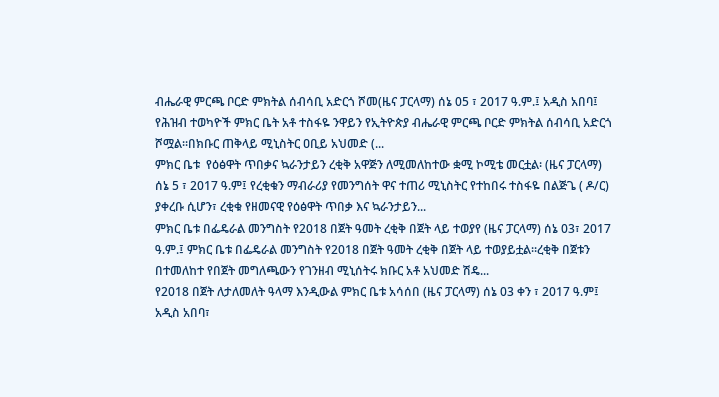ብሔራዊ ምርጫ ቦርድ ምክትል ሰብሳቢ አድርጎ ሾመ(ዜና ፓርላማ) ሰኔ 05 ፣ 2017 ዓ.ም.፤ አዲስ አበባ፤ የሕዝብ ተወካዮች ምክር ቤት አቶ ተስፋዬ ንዋይን የኢትዮጵያ ብሔራዊ ምርጫ ቦርድ ምክትል ሰብሳቢ አድርጎ ሾሟል፡፡በክቡር ጠቅላይ ሚኒስትር ዐቢይ አህመድ (...
ምክር ቤቱ  የዕፅዋት ጥበቃና ኳራንታይን ረቂቅ አዋጅን ለሚመለከተው ቋሚ ኮሚቴ መርቷል፡ (ዜና ፓርላማ) ሰኔ 5 ፣ 2017 ዓ.ም፤ የረቂቁን ማብራሪያ የመንግሰት ዋና ተጠሪ ሚኒስትር የተከበሩ ተስፋዬ በልጅጌ ( ዶ/ር) ያቀረቡ ሲሆን፣ ረቂቁ የዘመናዊ የዕፅዋት ጥበቃ እና ኳራንታይን...
ምክር ቤቱ በፌዴራል መንግስት የ2018 በጀት ዓመት ረቂቅ በጀት ላይ ተወያየ (ዜና ፓርላማ) ሰኔ 03፣ 2017 ዓ.ም.፤ ምክር ቤቱ በፌዴራል መንግስት የ2018 በጀት ዓመት ረቂቅ በጀት ላይ ተወያይቷል፡፡ረቂቅ በጀቱን በተመለከተ የበጀት መግለጫውን የገንዘብ ሚኒሰትሩ ክቡር አቶ አህመድ ሽዴ...
የ2018 በጀት ለታለመለት ዓላማ እንዲውል ምክር ቤቱ አሳሰበ (ዜና ፓርላማ) ሰኔ 03 ቀን ፣ 2017 ዓ.ም፤ አዲስ አበባ፣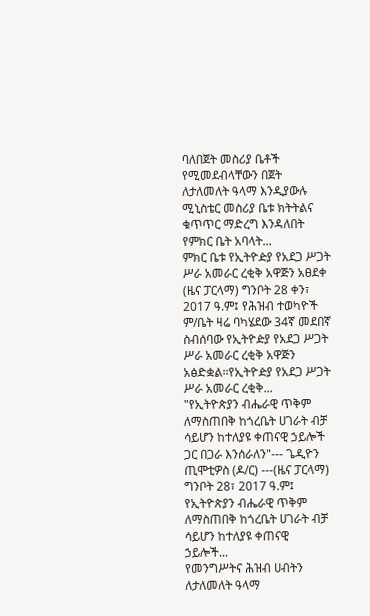ባለበጀት መስሪያ ቤቶች የሚመደብላቸውን በጀት ለታለመለት ዓላማ እንዲያውሉ ሚኒስቴር መስሪያ ቤቱ ክትትልና ቁጥጥር ማድረግ እንዳለበት የምክር ቤት አባላት...
ምክር ቤቱ የኢትዮዽያ የአደጋ ሥጋት ሥራ አመራር ረቂቅ አዋጅን አፀደቀ (ዜና ፓርላማ) ግንቦት 28 ቀን፣ 2017 ዓ.ም፤ የሕዝብ ተወካዮች ም/ቤት ዛሬ ባካሄደው 34ኛ መደበኛ ስብሰባው የኢትዮዽያ የአደጋ ሥጋት ሥራ አመራር ረቂቅ አዋጅን አፅድቋል፡፡የኢትዮዽያ የአደጋ ሥጋት ሥራ አመራር ረቂቅ...
"የኢትዮጵያን ብሔራዊ ጥቅም ለማስጠበቅ ከጎረቤት ሀገራት ብቻ ሳይሆን ከተለያዩ ቀጠናዊ ኃይሎች ጋር በጋራ እንሰራለን"--- ጌዲዮን ጢሞቲዎስ (ዶ/ር) ---(ዜና ፓርላማ) ግንቦት 28፣ 2017 ዓ.ም፤ የኢትዮጵያን ብሔራዊ ጥቅም ለማስጠበቅ ከጎረቤት ሀገራት ብቻ ሳይሆን ከተለያዩ ቀጠናዊ ኃይሎች...
የመንግሥትና ሕዝብ ሀብትን ለታለመለት ዓላማ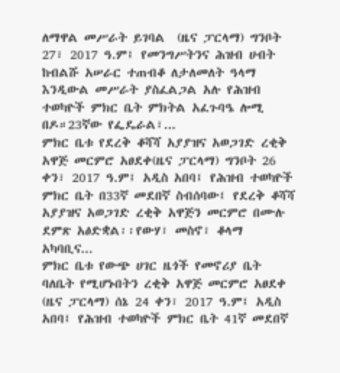ለማዋል መሥራት ይገባል  (ዜና ፓርላማ) ግንቦት 27፣ 2017 ዓ.ም፤ የመንግሥትንና ሕዝብ ሀብት ከብልሹ አሠራር ተጠብቆ ለታለመለት ዓላማ እንዲውል መሥራት ያስፈልጋል አሉ የሕዝብ ተወካዮች ምክር ቤት ምክትል አፈጉባዔ ሎሚ በዶ።23ኛው የፌዴራል፣...
ምክር ቤቱ የደረቅ ቆሻሻ አያያዝና አወጋገድ ረቂቅ አዋጅ መርምሮ አፀደቀ(ዜና ፓርላማ) ግንቦት 26 ቀን፣ 2017 ዓ.ም፤ አዲስ አበባ፤ የሕዝብ ተወካዮች ምክር ቤት በ33ኛ መደበኛ ስብሰባው፤ የደረቅ ቆሻሻ አያያዝና አወጋገድ ረቂቅ አዋጅን መርምሮ በሙሉ ደምጽ አፅድቋል፡፡የውሃ፣ መስኖ፣ ቆላማ አካባቢና...
ምክር ቤቱ የውጭ ሀገር ዜጎች የመኖሪያ ቤት ባለቤት የሚሆኑበትን ረቂቅ አዋጅ መርምሮ አፀደቀ (ዜና ፓርላማ) ሰኔ 24 ቀን፣ 2017 ዓ.ም፤ አዲስ አበባ፤ የሕዝብ ተወካዮች ምክር ቤት 41ኛ መደበኛ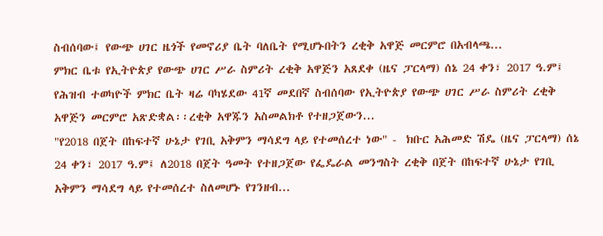ስብሰባው፤ የውጭ ሀገር ዜጎች የመኖሪያ ቤት ባለቤት የሚሆኑበትን ረቂቅ አዋጅ መርምሮ በአብላጫ...
ምክር ቤቱ የኢትዮጵያ የውጭ ሀገር ሥራ ስምሪት ረቂቅ አዋጅን አጸደቀ (ዜና ፓርላማ) ሰኔ 24 ቀን፣ 2017 ዓ.ም፤ የሕዝብ ተወካዮች ምክር ቤት ዛሬ ባካሄደው 41ኛ መደበኛ ስብሰባው የኢትዮጵያ የውጭ ሀገር ሥራ ስምሪት ረቂቅ አዋጅን መርምሮ አጽድቋል፡፡ረቂቅ አዋጁን አስመልክቶ የተዘጋጀውን...
"የ2018 በጀት በከፍተኛ ሁኔታ የገቢ አቅምን ማሳደግ ላይ የተመሰረተ ነው" -  ክቡር አሕመድ ሽዴ (ዜና ፓርላማ) ሰኔ 24 ቀን፣ 2017 ዓ.ም፤ ለ2018 በጀት ዓመት የተዘጋጀው የፌዴራል መንግስት ረቂቅ በጀት በከፍተኛ ሁኔታ የገቢ አቅምን ማሳደግ ላይ የተመሰረተ ስለመሆኑ የገንዘብ...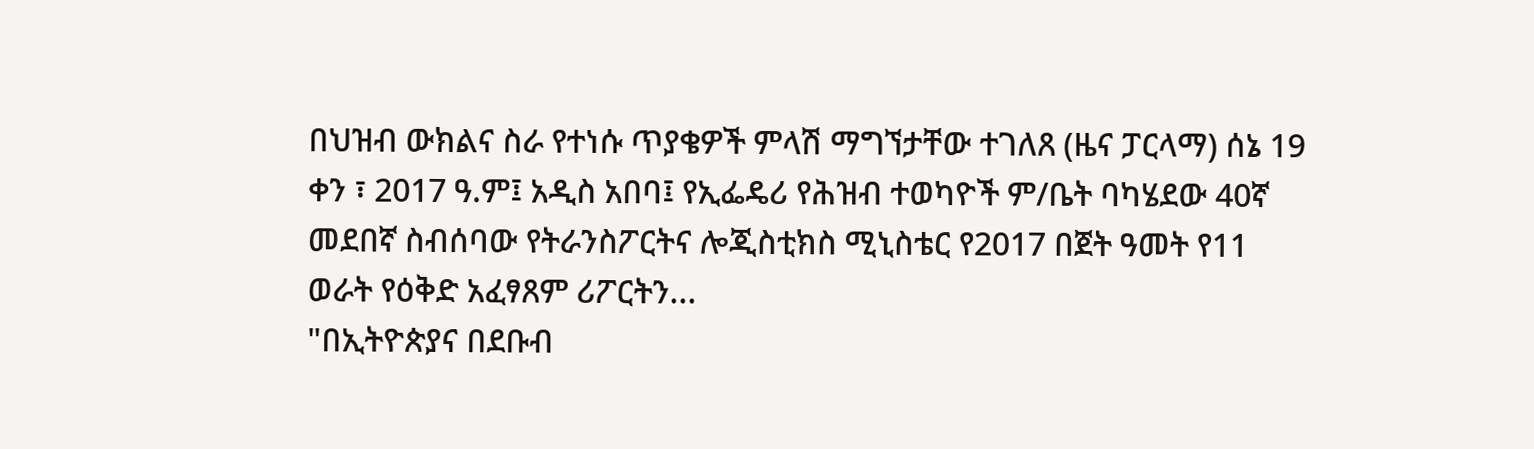በህዝብ ውክልና ስራ የተነሱ ጥያቄዎች ምላሽ ማግኘታቸው ተገለጸ (ዜና ፓርላማ) ሰኔ 19 ቀን ፣ 2017 ዓ.ም፤ አዲስ አበባ፤ የኢፌዴሪ የሕዝብ ተወካዮች ም/ቤት ባካሄደው 40ኛ መደበኛ ስብሰባው የትራንስፖርትና ሎጂስቲክስ ሚኒስቴር የ2017 በጀት ዓመት የ11 ወራት የዕቅድ አፈፃጸም ሪፖርትን...
"በኢትዮጵያና በደቡብ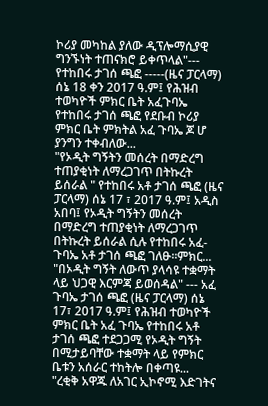ኮሪያ መካከል ያለው ዲፕሎማሲያዊ ግንኙነት ተጠናክሮ ይቀጥላል"--- የተከበሩ ታገሰ ጫፎ -----(ዜና ፓርላማ) ሰኔ 18 ቀን 2017 ዓ.ም፤ የሕዝብ ተወካዮች ምክር ቤት አፈጉባኤ የተከበሩ ታገሰ ጫፎ የደቡብ ኮሪያ ምክር ቤት ምክትል አፈ ጉባኤ ጆ ሆ ያንግን ተቀብለው...
"የኦዲት ግኝትን መሰረት በማድረግ ተጠያቂነት ለማረጋገጥ በትኩረት ይሰራል " የተከበሩ አቶ ታገሰ ጫፎ (ዜና ፓርላማ) ሰኔ 17 ፣ 2017 ዓ.ም፤ አዲስ አበባ፤ የኦዲት ግኝትን መሰረት በማድረግ ተጠያቂነት ለማረጋገጥ በትኩረት ይሰራል ሲሉ የተከበሩ አፈ-ጉባኤ አቶ ታገሰ ጫፎ ገለፁ፡፡ምክር...
"በኦዲት ግኝት ለውጥ ያላሳዩ ተቋማት ላይ ህጋዊ እርምጃ ይወሰዳል" --- አፈ ጉባኤ ታገሰ ጫፎ (ዜና ፓርላማ) ሰኔ 17፣ 2017 ዓ.ም፤ የሕዝብ ተወካዮች ምክር ቤት አፈ ጉባኤ የተከበሩ አቶ ታገሰ ጫፎ ተደጋጋሚ የኦዲት ግኝት በሚታይባቸው ተቋማት ላይ የምክር ቤቱን አሰራር ተከትሎ በቀጣዩ...
"ረቂቅ አዋጁ ለአገር ኢኮኖሚ እድገትና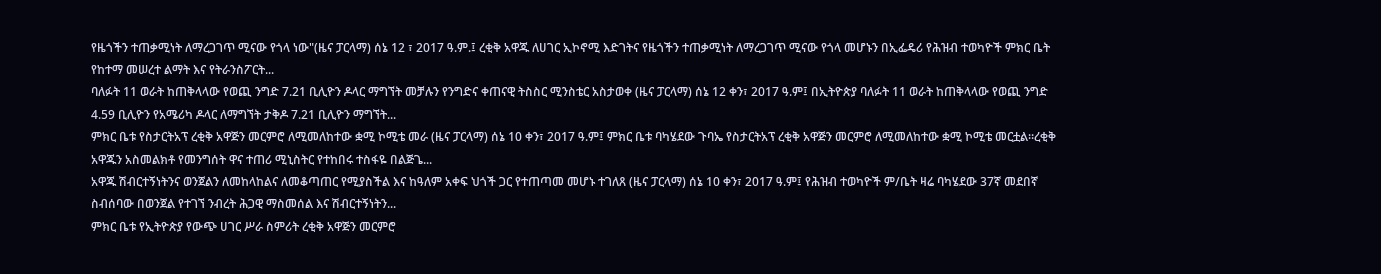የዜጎችን ተጠቃሚነት ለማረጋገጥ ሚናው የጎላ ነው"(ዜና ፓርላማ) ሰኔ 12 ፣ 2017 ዓ.ም.፤ ረቂቅ አዋጁ ለሀገር ኢኮኖሚ እድገትና የዜጎችን ተጠቃሚነት ለማረጋገጥ ሚናው የጎላ መሆኑን በኢፌዴሪ የሕዝብ ተወካዮች ምክር ቤት የከተማ መሠረተ ልማት እና የትራንስፖርት...
ባለፉት 11 ወራት ከጠቅላላው የወጪ ንግድ 7.21 ቢሊዮን ዶላር ማግኘት መቻሉን የንግድና ቀጠናዊ ትስስር ሚንስቴር አስታወቀ (ዜና ፓርላማ) ሰኔ 12 ቀን፣ 2017 ዓ.ም፤ በኢትዮጵያ ባለፉት 11 ወራት ከጠቅላላው የወጪ ንግድ 4.59 ቢሊዮን የአሜሪካ ዶላር ለማግኘት ታቅዶ 7.21 ቢሊዮን ማግኘት...
ምክር ቤቱ የስታርትአፕ ረቂቅ አዋጅን መርምሮ ለሚመለከተው ቋሚ ኮሚቴ መራ (ዜና ፓርላማ) ሰኔ 10 ቀን፣ 2017 ዓ.ም፤ ምክር ቤቱ ባካሄደው ጉባኤ የስታርትአፕ ረቂቅ አዋጅን መርምሮ ለሚመለከተው ቋሚ ኮሚቴ መርቷል።ረቂቅ አዋጁን አስመልክቶ የመንግሰት ዋና ተጠሪ ሚኒስትር የተከበሩ ተስፋዬ በልጅጌ...
አዋጁ ሽብርተኝነትንና ወንጀልን ለመከላከልና ለመቆጣጠር የሚያስችል እና ከዓለም አቀፍ ህጎች ጋር የተጠጣመ መሆኑ ተገለጸ (ዜና ፓርላማ) ሰኔ 10 ቀን፣ 2017 ዓ.ም፤ የሕዝብ ተወካዮች ም/ቤት ዛሬ ባካሄደው 37ኛ መደበኛ ስብሰባው በወንጀል የተገኘ ንብረት ሕጋዊ ማስመሰል እና ሽብርተኝነትን...
ምክር ቤቱ የኢትዮጵያ የውጭ ሀገር ሥራ ስምሪት ረቂቅ አዋጅን መርምሮ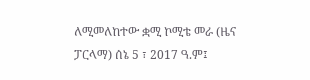ለሚመለከተው ቋሚ ኮሚቴ መራ (ዜና ፓርላማ) ሰኔ 5 ፣ 2017 ዓ.ም፤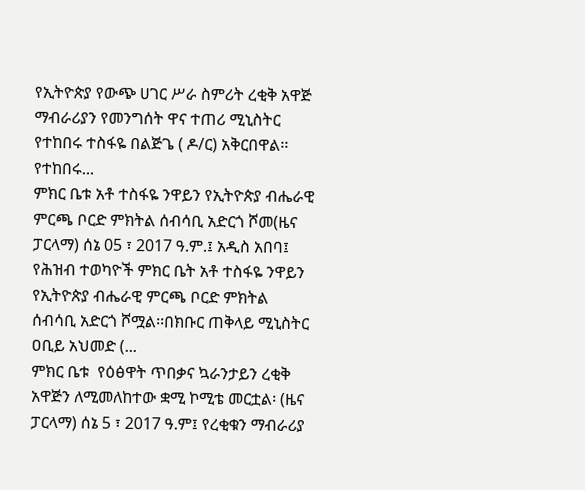የኢትዮጵያ የውጭ ሀገር ሥራ ስምሪት ረቂቅ አዋጅ ማብራሪያን የመንግሰት ዋና ተጠሪ ሚኒስትር የተከበሩ ተስፋዬ በልጅጌ ( ዶ/ር) አቅርበዋል፡፡የተከበሩ...
ምክር ቤቱ አቶ ተስፋዬ ንዋይን የኢትዮጵያ ብሔራዊ ምርጫ ቦርድ ምክትል ሰብሳቢ አድርጎ ሾመ(ዜና ፓርላማ) ሰኔ 05 ፣ 2017 ዓ.ም.፤ አዲስ አበባ፤ የሕዝብ ተወካዮች ምክር ቤት አቶ ተስፋዬ ንዋይን የኢትዮጵያ ብሔራዊ ምርጫ ቦርድ ምክትል ሰብሳቢ አድርጎ ሾሟል፡፡በክቡር ጠቅላይ ሚኒስትር ዐቢይ አህመድ (...
ምክር ቤቱ  የዕፅዋት ጥበቃና ኳራንታይን ረቂቅ አዋጅን ለሚመለከተው ቋሚ ኮሚቴ መርቷል፡ (ዜና ፓርላማ) ሰኔ 5 ፣ 2017 ዓ.ም፤ የረቂቁን ማብራሪያ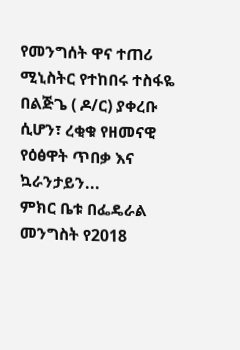የመንግሰት ዋና ተጠሪ ሚኒስትር የተከበሩ ተስፋዬ በልጅጌ ( ዶ/ር) ያቀረቡ ሲሆን፣ ረቂቁ የዘመናዊ የዕፅዋት ጥበቃ እና ኳራንታይን...
ምክር ቤቱ በፌዴራል መንግስት የ2018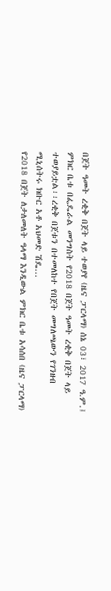በጀት ዓመት ረቂቅ በጀት ላይ ተወያየ (ዜና ፓርላማ) ሰኔ 03፣ 2017 ዓ.ም.፤ ምክር ቤቱ በፌዴራል መንግስት የ2018 በጀት ዓመት ረቂቅ በጀት ላይ ተወያይቷል፡፡ረቂቅ በጀቱን በተመለከተ የበጀት መግለጫውን የገንዘብ ሚኒሰትሩ ክቡር አቶ አህመድ ሽዴ...
የ2018 በጀት ለታለመለት ዓላማ እንዲውል ምክር ቤቱ አሳሰበ (ዜና ፓርላማ)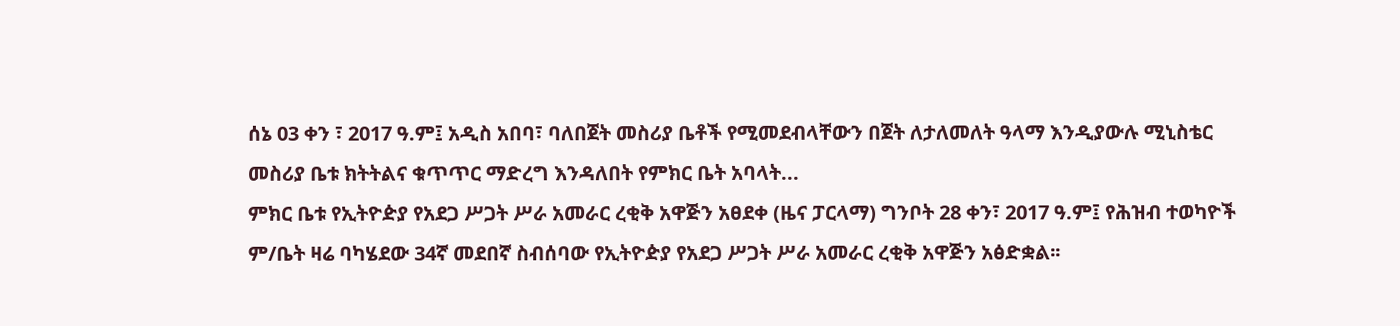ሰኔ 03 ቀን ፣ 2017 ዓ.ም፤ አዲስ አበባ፣ ባለበጀት መስሪያ ቤቶች የሚመደብላቸውን በጀት ለታለመለት ዓላማ እንዲያውሉ ሚኒስቴር መስሪያ ቤቱ ክትትልና ቁጥጥር ማድረግ እንዳለበት የምክር ቤት አባላት...
ምክር ቤቱ የኢትዮዽያ የአደጋ ሥጋት ሥራ አመራር ረቂቅ አዋጅን አፀደቀ (ዜና ፓርላማ) ግንቦት 28 ቀን፣ 2017 ዓ.ም፤ የሕዝብ ተወካዮች ም/ቤት ዛሬ ባካሄደው 34ኛ መደበኛ ስብሰባው የኢትዮዽያ የአደጋ ሥጋት ሥራ አመራር ረቂቅ አዋጅን አፅድቋል፡፡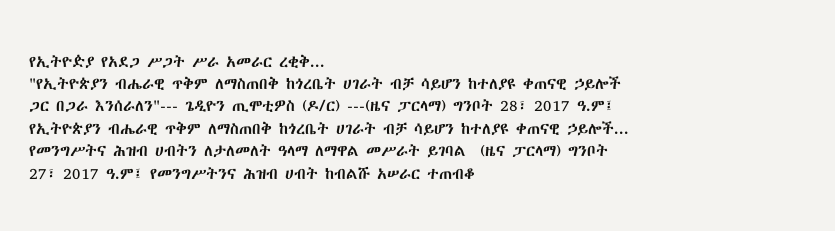የኢትዮዽያ የአደጋ ሥጋት ሥራ አመራር ረቂቅ...
"የኢትዮጵያን ብሔራዊ ጥቅም ለማስጠበቅ ከጎረቤት ሀገራት ብቻ ሳይሆን ከተለያዩ ቀጠናዊ ኃይሎች ጋር በጋራ እንሰራለን"--- ጌዲዮን ጢሞቲዎስ (ዶ/ር) ---(ዜና ፓርላማ) ግንቦት 28፣ 2017 ዓ.ም፤ የኢትዮጵያን ብሔራዊ ጥቅም ለማስጠበቅ ከጎረቤት ሀገራት ብቻ ሳይሆን ከተለያዩ ቀጠናዊ ኃይሎች...
የመንግሥትና ሕዝብ ሀብትን ለታለመለት ዓላማ ለማዋል መሥራት ይገባል  (ዜና ፓርላማ) ግንቦት 27፣ 2017 ዓ.ም፤ የመንግሥትንና ሕዝብ ሀብት ከብልሹ አሠራር ተጠብቆ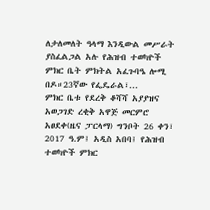ለታለመለት ዓላማ እንዲውል መሥራት ያስፈልጋል አሉ የሕዝብ ተወካዮች ምክር ቤት ምክትል አፈጉባዔ ሎሚ በዶ።23ኛው የፌዴራል፣...
ምክር ቤቱ የደረቅ ቆሻሻ አያያዝና አወጋገድ ረቂቅ አዋጅ መርምሮ አፀደቀ(ዜና ፓርላማ) ግንቦት 26 ቀን፣ 2017 ዓ.ም፤ አዲስ አበባ፤ የሕዝብ ተወካዮች ምክር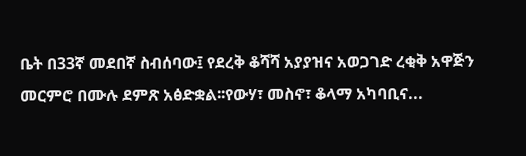ቤት በ33ኛ መደበኛ ስብሰባው፤ የደረቅ ቆሻሻ አያያዝና አወጋገድ ረቂቅ አዋጅን መርምሮ በሙሉ ደምጽ አፅድቋል፡፡የውሃ፣ መስኖ፣ ቆላማ አካባቢና...